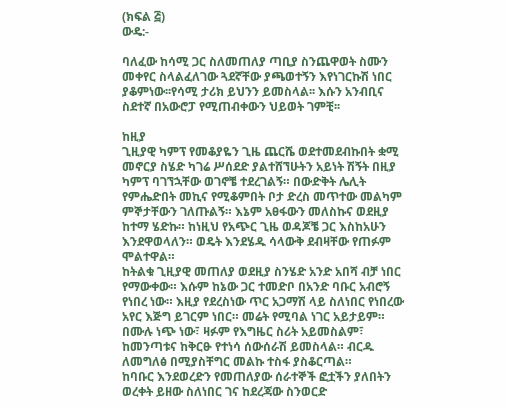(ክፍል ፭)
ውዴ:-

ባለፈው ከሳሚ ጋር ስለመጠለያ ጣቢያ ስንጨዋወት ስሙን መቀየር ስላልፈለገው ጓደኛቸው ያጫወተኝን እየነገርኩሽ ነበር ያቆምነው፡፡የሳሚ ታሪክ ይህንን ይመስላል፡፡ እሱን አንብቢና ስደተኛ በአውሮፓ የሚጠብቀውን ህይወት ገምቺ፡፡

ከዚያ
ጊዚያዊ ካምፕ የመቆያዬን ጊዜ ጨርሼ ወደተመደብኩበት ቋሚ መኖርያ ስሄድ ካገሬ ሥሰደድ ያልተሸኘሁትን አይነት ሽኝት በዚያ ካምፕ ባገኘኋቸው ወገኖቼ ተደረገልኝ። በውድቅት ሌሊት የምሔድበት መኪና የሚቆምበት ቦታ ድረስ መጥተው መልካም ምኞታቸውን ገለጡልኝ። እኔም አፀፋውን መለስኩና ወደዚያ ከተማ ሄድኩ። ከነዚህ የአጭር ጊዜ ወዳጆቼ ጋር እስከአሁን እንደዋወላለን። ወዴት እንደሄዱ ሳላውቅ ደብዛቸው የጠፉም ሞልተዋል።
ከትልቁ ጊዚያዊ መጠለያ ወደዚያ ስንሄድ አንድ አበሻ ብቻ ነበር የማውቀው። እሱም ከኔው ጋር ተመድቦ በአንድ ባቡር አብሮኝ የነበረ ነው። እዚያ የደረስነው ጥር አጋማሽ ላይ ስለነበር የነበረው አየር እጅግ ይገርም ነበር። መሬት የሚባል ነገር አይታይም። በሙሉ ነጭ ነው፣ ዛፉም የእግዜር ስሪት አይመስልም፣ ከመንጣቱና ከቅርፁ የተነሳ ሰውሰራሽ ይመስላል። ብርዱ ለመግለፅ በሚያስቸግር መልኩ ተስፋ ያስቆርጣል።
ከባቡር እንደወረድን የመጠለያው ሰራተኞች ፎቷችን ያለበትን ወረቀት ይዘው ስለነበር ገና ከደረጃው ስንወርድ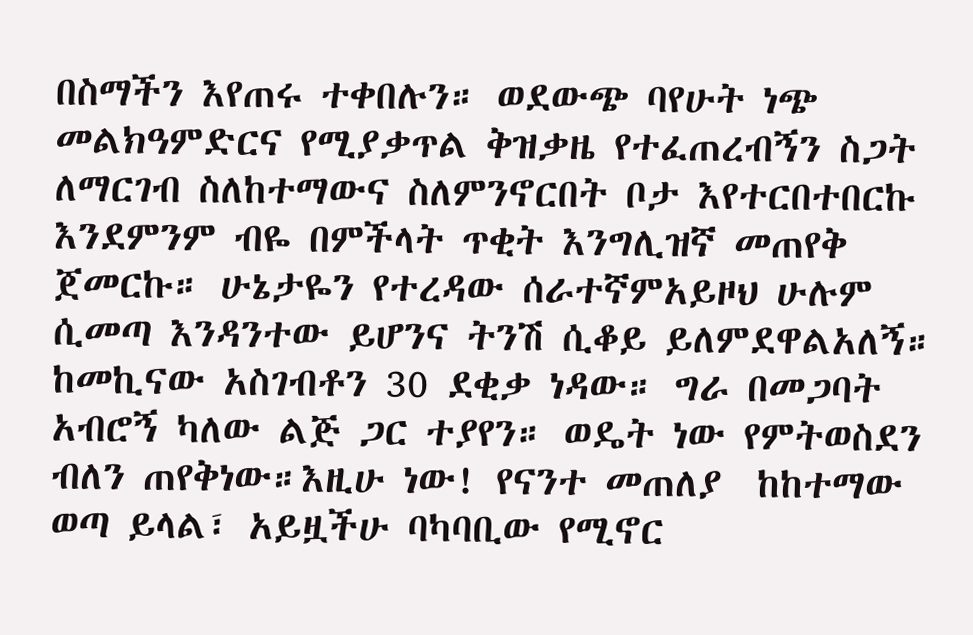በስማችን እየጠሩ ተቀበሉን። ወደውጭ ባየሁት ነጭ መልክዓምድርና የሚያቃጥል ቅዝቃዜ የተፈጠረብኝን ስጋት ለማርገብ ስለከተማውና ስለምንኖርበት ቦታ እየተርበተበርኩ እንደምንም ብዬ በምችላት ጥቂት እንግሊዝኛ መጠየቅ ጀመርኩ። ሁኔታዬን የተረዳው ሰራተኛምአይዞህ ሁሉም ሲመጣ እንዳንተው ይሆንና ትንሽ ሲቆይ ይለምደዋልአለኝ።
ከመኪናው አስገብቶን 30 ደቂቃ ነዳው። ግራ በመጋባት አብሮኝ ካለው ልጅ ጋር ተያየን። ወዴት ነው የምትወስደን ብለን ጠየቅነው።እዚሁ ነው! የናንተ መጠለያ  ከከተማው ወጣ ይላል፣ አይዟችሁ ባካባቢው የሚኖር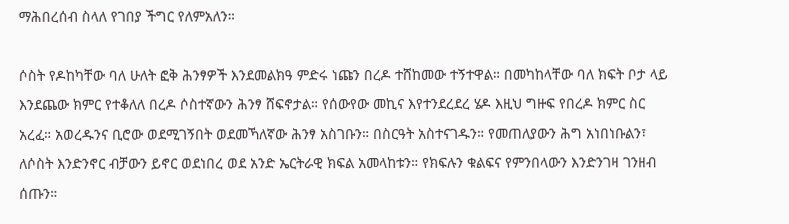ማሕበረሰብ ስላለ የገበያ ችግር የለምአለን።

ሶስት የዶከካቸው ባለ ሁለት ፎቅ ሕንፃዎች እንደመልክዓ ምድሩ ነጩን በረዶ ተሸከመው ተኝተዋል። በመካከላቸው ባለ ክፍት ቦታ ላይ እንደጨው ክምር የተቆለለ በረዶ ሶስተኛውን ሕንፃ ሸፍኖታል። የሰውየው መኪና እየተንደረደረ ሄዶ እዚህ ግዙፍ የበረዶ ክምር ስር አረፈ። አወረዱንና ቢሮው ወደሚገኝበት ወደመኻለኛው ሕንፃ አስገቡን። በስርዓት አስተናገዱን። የመጠለያውን ሕግ አነበነቡልን፣ ለሶስት እንድንኖር ብቻውን ይኖር ወደነበረ ወደ አንድ ኤርትራዊ ክፍል አመላከቱን። የክፍሉን ቁልፍና የምንበላውን እንድንገዛ ገንዘብ ሰጡን።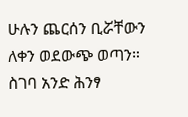ሁሉን ጨርሰን ቢሯቸውን ለቀን ወደውጭ ወጣን።
ስገባ አንድ ሕንፃ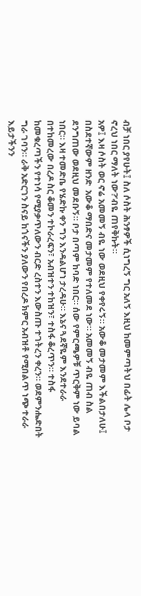ብቻ ነበር ያየሁት፤ ስለ ሶስት ሕንፃዎች ሲነግረኝ ግር አለኝ እዚህ ከመምጣትህ በፊት ሌላ ቦታ ኖረህ ነበር ማለት ነው?’ብዬ ጠየቅኩት።
አዎ፤ እዛ ሶስት ወር ኖሬ አመመኝ ብዬ ነው ወደዚህ የቀየሩኝ። አውቆ መታመም እችልበታለሁ፤ በስደተኛውም ዘንድ  አውቆ ማበድና መታመም የተለመደ ነው። አመመኝ ብዬ ጠብ ስል ደንግጠው ወደዚህ መደቡኝ። ቦታ በጣም ከባድ ነበር። ሰው የምርጫዎቹ ጥርቅም ነው ይባል ነበር። እዛ ተመድቤ የሄድኩ ቀን ግን እንዳልሆነ ታረዳሁ። እኔና ጓደኛዬም እንደተራራ በተከመረው በረዶ ስር ቆመን ተኮራረፍን፣ አብዝተን ተከዝን፣ ተስፋ ቆረጥን። ተስፋ ከመቁረጣችን የተነሳ የሚያቃጥለውን ብርድ ረስተን እውስጡ ተገትረን ቀረን። ወደምንሔድበት ግራ ገባን። ራቅ አድርገን ስናይ ከጎናችን ያለውን የበረዶ ክምር አብዝቶ የሚበልጥ ነጭ ተራራ እይታችንን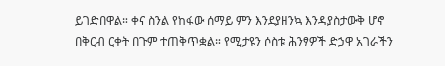ይገድበዋል። ቀና ስንል የከፋው ሰማይ ምን እንደያዘንኳ እንዳያስታውቅ ሆኖ በቅርብ ርቀት በጉም ተጠቅጥቋል። የሚታዩን ሶስቱ ሕንፃዎች ድኃዋ አገራችን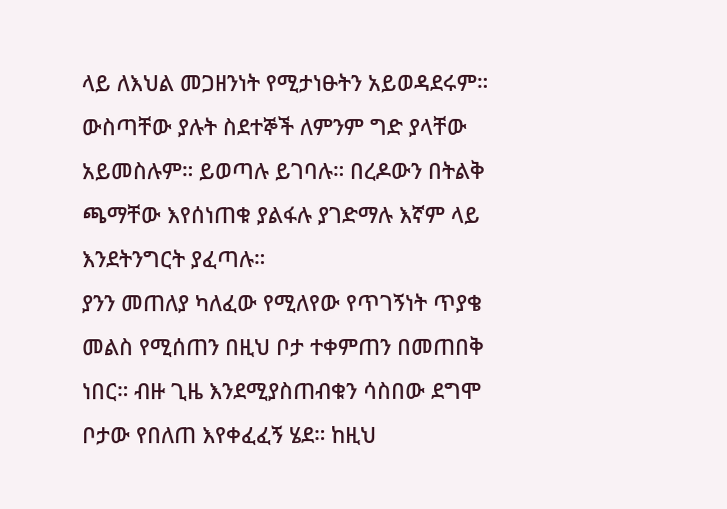ላይ ለእህል መጋዘንነት የሚታነፁትን አይወዳደሩም። ውስጣቸው ያሉት ስደተኞች ለምንም ግድ ያላቸው አይመስሉም። ይወጣሉ ይገባሉ። በረዶውን በትልቅ ጫማቸው እየሰነጠቁ ያልፋሉ ያገድማሉ እኛም ላይ እንደትንግርት ያፈጣሉ።
ያንን መጠለያ ካለፈው የሚለየው የጥገኝነት ጥያቄ መልስ የሚሰጠን በዚህ ቦታ ተቀምጠን በመጠበቅ ነበር። ብዙ ጊዜ እንደሚያስጠብቁን ሳስበው ደግሞ ቦታው የበለጠ እየቀፈፈኝ ሄደ። ከዚህ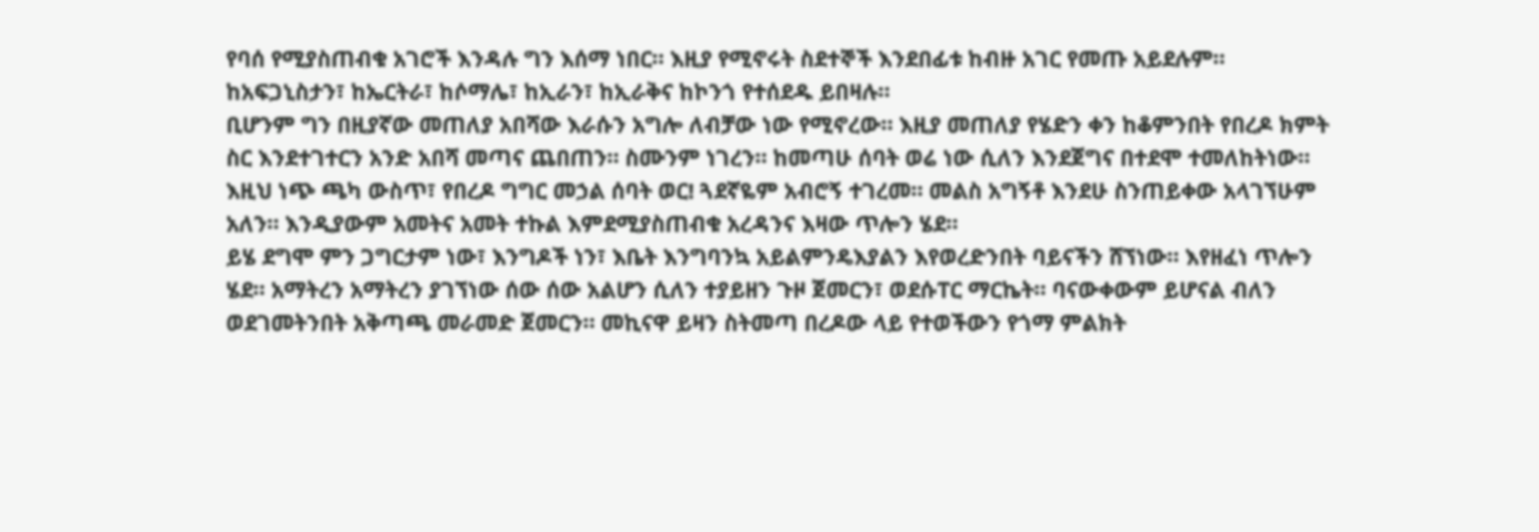የባሰ የሚያስጠብቁ አገሮች እንዳሉ ግን እሰማ ነበር። እዚያ የሚኖሩት ስደተኞች እንደበፊቱ ከብዙ አገር የመጡ አይደሉም። ከአፍጋኒስታን፣ ከኤርትራ፣ ከሶማሌ፣ ከኢራን፣ ከኢራቅና ከኮንጎ የተሰደዱ ይበዛሉ።
ቢሆንም ግን በዚያኛው መጠለያ አበሻው እራሱን አግሎ ለብቻው ነው የሚኖረው። እዚያ መጠለያ የሄድን ቀን ከቆምንበት የበረዶ ክምት ስር እንደተገተርን አንድ አበሻ መጣና ጨበጠን። ስሙንም ነገረን። ከመጣሁ ሰባት ወሬ ነው ሲለን እንደጀግና በተደሞ ተመለከትነው። እዚህ ነጭ ጫካ ውስጥ፣ የበረዶ ግግር መኃል ሰባት ወር! ጓደኛዬም አብሮኝ ተገረመ። መልስ አግኝቶ እንደሁ ስንጠይቀው አላገኘሁም አለን። እንዲያውም አመትና አመት ተኩል እምደሚያስጠብቁ አረዳንና እዛው ጥሎን ሄደ።
ይሄ ደግሞ ምን ጋግርታም ነው፣ እንግዶች ነን፣ እቤት እንግባንኳ አይልምንዴእያልን እየወረድንበት ባይናችን ሸኘነው። እየዘፈነ ጥሎን ሄደ። አማትረን አማትረን ያገኘነው ሰው ሰው አልሆን ሲለን ተያይዘን ጉዞ ጀመርን፣ ወደሱፐር ማርኬት። ባናውቀውም ይሆናል ብለን ወደገመትንበት አቅጣጫ መራመድ ጀመርን። መኪናዋ ይዛን ስትመጣ በረዶው ላይ የተወችውን የጎማ ምልክት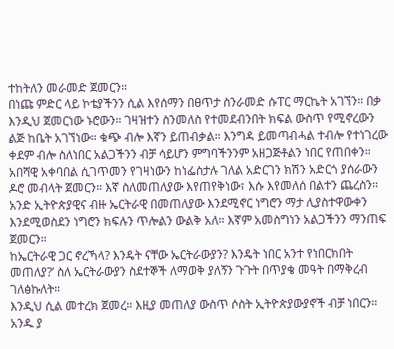ተከትለን መራመድ ጀመርን።
በነጩ ምድር ላይ ኮቴያችንን ሲል እየሰማን በፀጥታ ስንራመድ ሱፐር ማርኬት አገኘን። በቃ እንዲህ ጀመርነው ኑሮውን። ገዛዝተን ስንመለስ የተመደብንበት ክፍል ውስጥ የሚኖረውን ልጅ ከቤት አገኘነው። ቁጭ ብሎ እኛን ይጠብቃል። እንግዳ ይመጣብሓል ተብሎ የተነገረው ቀደም ብሎ ስለነበር አልጋችንን ብቻ ሳይሆን ምግባችንንም አዘጋጅቶልን ነበር የጠበቀን። አበሻዊ አቀባበል ሲገጥመን የገዛነውን ከነፌስታሉ ገለል አድርገን ክሽን አድርጎ ያሰራውን ዶሮ መብላት ጀመርን። እኛ ስለመጠለያው እየጠየቅነው፣ እሱ እየመለሰ በልተን ጨረስን። አንድ ኢትዮጵያዊና ብዙ ኤርትራዊ በመጠለያው እንደሚኖር ነግሮን ማታ ሊያስተዋውቀን እንደሚወስደን ነግሮን ክፍሉን ጥሎልን ውልቅ አለ። እኛም አመስግነን አልጋችንን ማንጠፍ ጀመርን።
ከኤርትራዊ ጋር ኖረኻላ? እንዴት ናቸው ኤርትራውያን? እንዴት ነበር አንተ የነበርክበት መጠለያ?’ ስለ ኤርትራውያን ስደተኞች ለማወቅ ያለኝን ጉጉት በጥያቄ መዓት በማቅረብ ገለፅኩለት።
እንዲህ ሲል መተረክ ጀመረ። እዚያ መጠለያ ውስጥ ሶስት ኢትዮጵያውያኖች ብቻ ነበርን። አንዱ ያ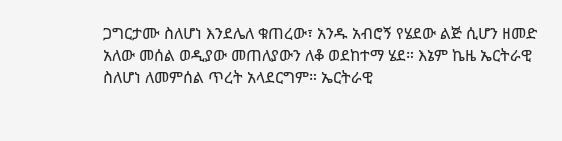ጋግርታሙ ስለሆነ እንደሌለ ቁጠረው፣ አንዱ አብሮኝ የሄደው ልጅ ሲሆን ዘመድ አለው መሰል ወዲያው መጠለያውን ለቆ ወደከተማ ሄደ። እኔም ኬዜ ኤርትራዊ ስለሆነ ለመምሰል ጥረት አላደርግም። ኤርትራዊ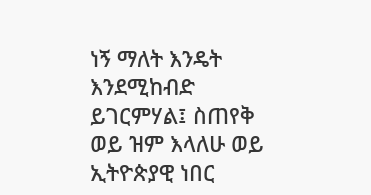ነኝ ማለት እንዴት እንደሚከብድ ይገርምሃል፤ ስጠየቅ ወይ ዝም እላለሁ ወይ ኢትዮጵያዊ ነበር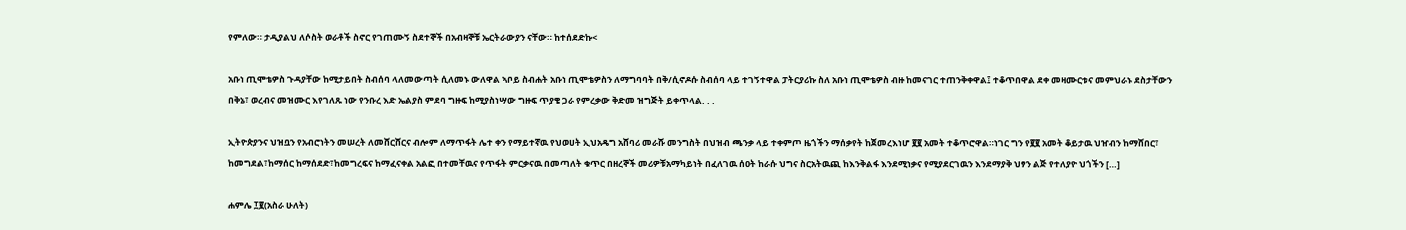የምለው። ታዲያልህ ለሶስት ወራቶች ስኖር የገጠሙኝ ስደተኞች በአብዛኞቹ ኤርትራውያን ናቸው። ከተሰደድኩ<

አቡነ ጢሞቴዎስ ጉዳያቸው ከሚታይበት ስብሰባ ላለመውጣት ሲለመኑ ውለዋል ኣቦይ ስብሐት አቡነ ጢሞቴዎስን ለማግባባት በቅ/ሲኖዶሱ ስብሰባ ላይ ተገኝተዋል ፓትርያሪኩ ስለ አቡነ ጢሞቴዎስ ብዙ ከመናገር ተጠንቅቀዋል፤ ተቆጥበዋል ደቀ መዛሙርቱና መምህራኑ ደስታቸውን በቅኔ፣ ወረብና መዝሙር እየገለጹ ነው የንቡረ እድ ኤልያስ ምደባ ግዙፍ ከሚያስነሣው ግዙፍ ጥያቄ ጋራ የምረቃው ቅድመ ዝግጅት ይቀጥላል. . .

ኢትዮጵያንና ህዝቧን የአብሮነትን መሠረት ለመሸርሸርና ብሎም ለማጥፋት ሌተ ቀን የማይተኛዉ የህወሀት ኢህአዴግ አሸባሪ መራሹ መንግስት በህዝብ ጫንቃ ላይ ተቀምጦ ዜጎችን ማሰቃየት ከጀመረእነሆ ፪፪ አመት ተቆጥሮዋል።ነገር ግን የ፪፪ አመት ቆይታዉ ህዠብን ከማሸበር፣ ከመግደል፣ከማሰር ከማሰደድ፣ከመግረፍና ከማፈናቀል አልፎ በተመቸዉና የጥፋት ምርቃናዉ በመጣለት ቁጥር በዘረኞች መሪዎቹአማካይነት በፈለገዉ ሰዐት ከራሱ ህግና ስርአትዉጪ ከእንቅልፋ እንደሚነቃና የሚያደርገዉን እንደማያቅ ህፃን ልጅ የተለያዮ ህጎችን […]

ሐምሌ ፲፪(አስራ ሁለት)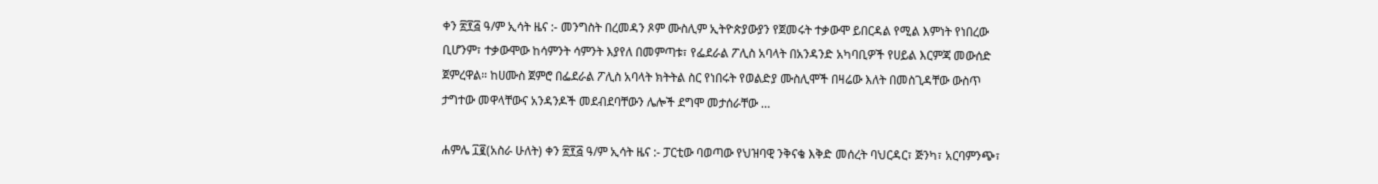ቀን ፳፻፭ ዓ/ም ኢሳት ዜና :- መንግስት በረመዳን ጾም ሙስሊም ኢትዮጵያውያን የጀመሩት ተቃውሞ ይበርዳል የሚል እምነት የነበረው ቢሆንም፣ ተቃውሞው ከሳምንት ሳምንት እያየለ በመምጣቱ፣ የፌደራል ፖሊስ አባላት በአንዳንድ አካባቢዎች የሀይል እርምጃ መውሰድ ጀምረዋል። ከሀሙስ ጀምሮ በፌደራል ፖሊስ አባላት ክትትል ስር የነበሩት የወልድያ ሙስሊሞች በዛሬው እለት በመስጊዳቸው ውስጥ ታግተው መዋላቸውና አንዳንዶች መደብደባቸውን ሌሎች ደግሞ መታሰራቸው …

ሐምሌ ፲፪(አስራ ሁለት) ቀን ፳፻፭ ዓ/ም ኢሳት ዜና :- ፓርቲው ባወጣው የህዝባዊ ንቅናቄ እቅድ መሰረት ባህርዳር፣ ጅንካ፣ አርባምንጭ፣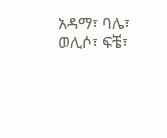አዳማ፣ ባሌ፣ ወሊሶ፣ ፍቼ፣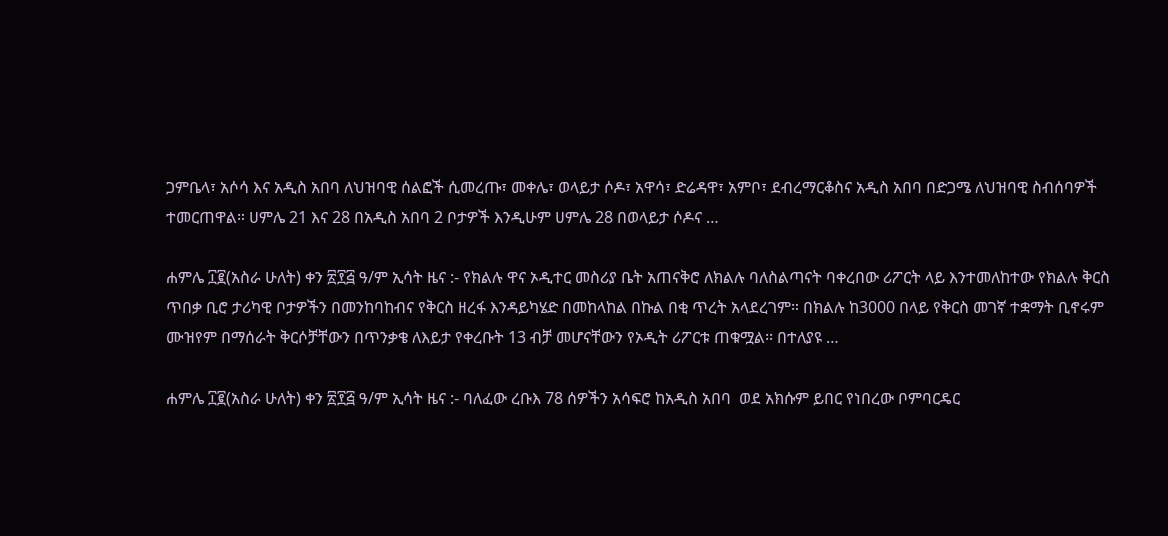ጋምቤላ፣ አሶሳ እና አዲስ አበባ ለህዝባዊ ሰልፎች ሲመረጡ፣ መቀሌ፣ ወላይታ ሶዶ፣ አዋሳ፣ ድሬዳዋ፣ አምቦ፣ ደብረማርቆስና አዲስ አበባ በድጋሜ ለህዝባዊ ስብሰባዎች ተመርጠዋል። ሀምሌ 21 እና 28 በአዲስ አበባ 2 ቦታዎች እንዲሁም ሀምሌ 28 በወላይታ ሶዶና …

ሐምሌ ፲፪(አስራ ሁለት) ቀን ፳፻፭ ዓ/ም ኢሳት ዜና :- የክልሉ ዋና ኦዲተር መስሪያ ቤት አጠናቅሮ ለክልሉ ባለስልጣናት ባቀረበው ሪፖርት ላይ እንተመለከተው የክልሉ ቅርስ ጥበቃ ቢሮ ታሪካዊ ቦታዎችን በመንከባከብና የቅርስ ዘረፋ እንዳይካሄድ በመከላከል በኩል በቂ ጥረት አላደረገም። በክልሉ ከ3000 በላይ የቅርስ መገኛ ተቋማት ቢኖሩም  ሙዝየም በማሰራት ቅርሶቻቸውን በጥንቃቄ ለእይታ የቀረቡት 13 ብቻ መሆናቸውን የኦዲት ሪፖርቱ ጠቁሟል፡፡ በተለያዩ …

ሐምሌ ፲፪(አስራ ሁለት) ቀን ፳፻፭ ዓ/ም ኢሳት ዜና :- ባለፈው ረቡእ 78 ሰዎችን አሳፍሮ ከአዲስ አበባ  ወደ አክሱም ይበር የነበረው ቦምባርዴር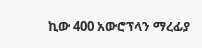ኪው 400 አውሮፕላን ማረፊያ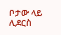ቦታው ላይ ሊደርስ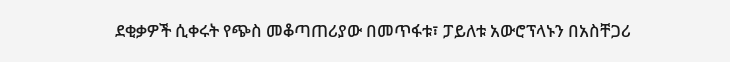ደቂቃዎች ሲቀሩት የጭስ መቆጣጠሪያው በመጥፋቱ፣ ፓይለቱ አውሮፕላኑን በአስቸጋሪ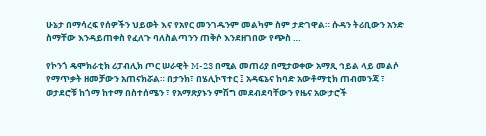ሁኔታ በማሳረፍ የሰዎችን ህይወት እና የአየር መንገዱንም መልካም ስም ታድገዋል። ሱዳን ትሪቢውን አንድ ስማቸው እንዳይጠቀስ የፈለጉ ባለስልጣንን ጠቅሶ እንደዘገበው የጭስ …

የኮንጎ ዴሞክራቲክ ሪፓብሊክ ጦር ሠራዊት M-23 በሚል መጠሪያ በሚታወቀው አማጺ ኅይል ላይ መልሶ የማጥቃት ዘመቻውን አጠናክሯል። በታንክ፣ በሄሊኮፕተር ፤ አዳፍኔና ከባድ አውቶማቲክ ጠብመንጃ ፣ ወታደሮቹ ከጎማ ከተማ በስተሰሜን ፣ የአማጽያኑን ምሽግ መደብደባቸውን የዜና አውታሮች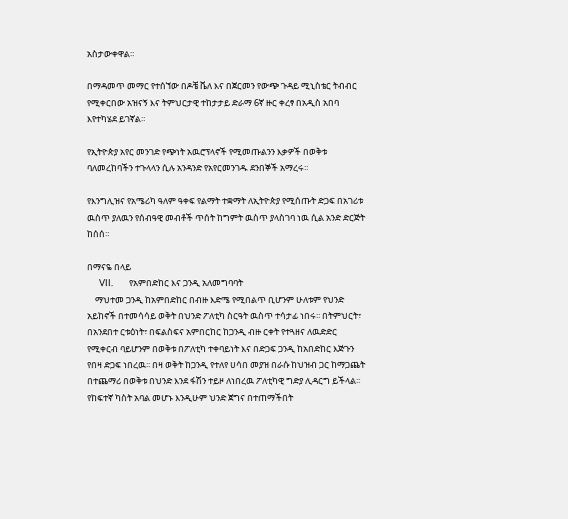አስታውቀዋል።

በማዳመጥ መማር የተሰኘው በዶቼ ቬለ እና በጀርመን የውጭ ጉዳይ ሚኒስቴር ትብብር የሚቀርበው አዝናኝ እና ትምህርታዊ ተከታታይ ድራማ 6ኛ ዙር ቀረፃ በአዲስ አበባ እየተካሄደ ይገኛል።

የኢትዮጵያ አየር መንገድ የጭነት አዉሮፕላኖች የሚመጡልንን እቃዎች በወቅቱ ባለመረከባችን ተጉላላን ሲሉ አንዳንድ የአየርመንገዱ ደንበኞች አማረሩ።

የእንግሊዝና የአሜሪካ ዓለም ዓቀፍ የልማት ተቋማት ለኢትዮጵያ የሚሰጡት ድጋፍ በአገሪቱ ዉስጥ ያለዉን የሰብዓዊ መብቶች ጥሰት ከግምት ዉስጥ ያላስገባ ነዉ ሲል አንድ ድርጅት ከሰሰ።

በማናዬ በላይ
      VII.        የአምበድከር እና ጋንዲ አለመግባባት
    ማህተመ ጋንዲ ከአምበድከር በብዙ እድሜ የሚበልጥ ቢሆንም ሁለቱም የህንድ አይከኖች በተመሳሳይ ወቅት በህንድ ፖለቲካ ስርዓት ዉስጥ ተሳታፊ ነበሩ፡፡ በትምህርት፣ በአንደበተ ርቱዕነት፣ በፍልስፍና አምበርከር ከጋንዲ ብዙ ርቀት የተጓዘና ለዉድድር የሚቀርብ ባይሆንም በወቅቱ በፖለቲካ ተቀባይነት እና በድጋፍ ጋንዲ ከአበድከር እጅጉን የበዛ ድጋፍ ነበረዉ፡፡ በዛ ወቅት ከጋንዲ የተለየ ሀሳበ መያዝ በራሱ ከህዝብ ጋር ከማጋጨት በተጨማሪ በወቅቱ በህንድ እንደ ፋሽን ተይዞ ለነበረዉ ፖለቲካዊ ግድያ ሊዳርግ ይችላል፡፡ የከፍተኛ ካስት አባል መሆኑ እንዲሁም ህንድ ጀግና በተጠማችበት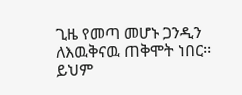ጊዜ የመጣ መሆኑ ጋንዲን ለእዉቅናዉ ጠቅሞት ነበር፡፡ ይህም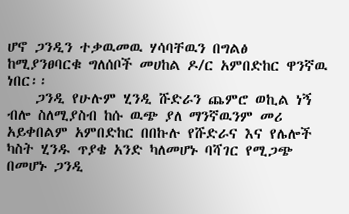ሆኖ ጋንዲን ተቃዉመዉ ሃሳባቸዉን በግልፅ ከሚያንፀባርቁ ግለሰቦች መሀከል ዶ/ር አምበድከር ዋንኛዉ ነበር፡፡
    ጋንዲ የሁሉም ሂንዲ ሹድራን ጨምሮ ወኪል ነኝ ብሎ ስለሚያስብ ከሱ ዉጭ ያለ ማንኛዉንም መሪ አይቀበልም አምበድከር በበኩሉ የሹድራና እና የሌሎች ካስት ሂንዱ ጥያቄ አንድ ካለመሆኑ ባሻገር የሚጋጭ በመሆኑ ጋንዲ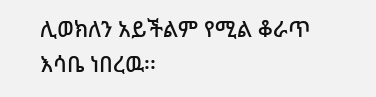ሊወክለን አይችልም የሚል ቆራጥ እሳቤ ነበረዉ፡፡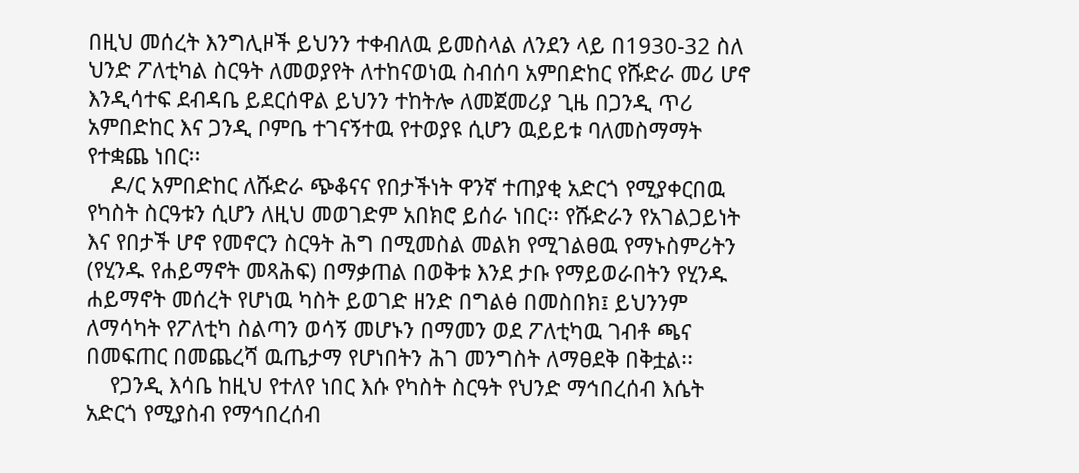በዚህ መሰረት እንግሊዞች ይህንን ተቀብለዉ ይመስላል ለንደን ላይ በ1930-32 ስለ ህንድ ፖለቲካል ስርዓት ለመወያየት ለተከናወነዉ ስብሰባ አምበድከር የሹድራ መሪ ሆኖ እንዲሳተፍ ደብዳቤ ይደርሰዋል ይህንን ተከትሎ ለመጀመሪያ ጊዜ በጋንዲ ጥሪ አምበድከር እና ጋንዲ ቦምቤ ተገናኝተዉ የተወያዩ ሲሆን ዉይይቱ ባለመስማማት የተቋጨ ነበር፡፡
    ዶ/ር አምበድከር ለሹድራ ጭቆናና የበታችነት ዋንኛ ተጠያቂ አድርጎ የሚያቀርበዉ የካስት ስርዓቱን ሲሆን ለዚህ መወገድም አበክሮ ይሰራ ነበር፡፡ የሹድራን የአገልጋይነት እና የበታች ሆኖ የመኖርን ስርዓት ሕግ በሚመስል መልክ የሚገልፀዉ የማኑስምሪትን (የሂንዱ የሐይማኖት መጻሕፍ) በማቃጠል በወቅቱ እንደ ታቡ የማይወራበትን የሂንዱ ሐይማኖት መሰረት የሆነዉ ካስት ይወገድ ዘንድ በግልፅ በመስበክ፤ ይህንንም ለማሳካት የፖለቲካ ስልጣን ወሳኝ መሆኑን በማመን ወደ ፖለቲካዉ ገብቶ ጫና በመፍጠር በመጨረሻ ዉጤታማ የሆነበትን ሕገ መንግስት ለማፀደቅ በቅቷል፡፡
    የጋንዲ እሳቤ ከዚህ የተለየ ነበር እሱ የካስት ስርዓት የህንድ ማኅበረሰብ እሴት አድርጎ የሚያስብ የማኅበረሰብ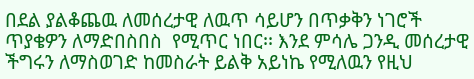በደል ያልቆጨዉ ለመሰረታዊ ለዉጥ ሳይሆን በጥቃቅን ነገሮች ጥያቄዎን ለማድበስበስ  የሚጥር ነበር፡፡ እንደ ምሳሌ ጋንዲ መሰረታዊ ችግሩን ለማስወገድ ከመስራት ይልቅ አይነኬ የሚለዉን የዚህ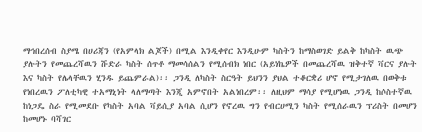ማኅበረሰብ ስያሜ በሀሪጃን (የአምላክ ልጆች) በሚል እንዲቀየር እንዲሁም ካስትን ከማስወገድ ይልቅ ከካስት ዉጭ ያሉትን የመጨረሻዉን ሹድራ ካስት ሰጥቶ ማመሳሰልን የሚሰብክ ነበር (አይነኬዎች በመጨረሻዉ ዝቅተኛ ቫርና ያሉት እና ካስት የሌላቸዉን ሂንዱ ይጨምራል)፡፡ ጋንዲ ለካስት ስርዓት ይህንን ያህል ተቆርቋሪ ሆኖ የሚታገለዉ በወቅቱ የነበረዉን ፖለቲካዊ ተአማኒነት ላለማጣት እንጂ አምኖበት አልነበረም፡፡ ለዚህም ማሳያ የሚሆነዉ ጋንዲ ከሶስተኛዉ ከነጋዴ ስራ የሚመደቡ የካስት አባል ቫይሲያ አባል ሲሆን የኖረዉ ግን የብርሀሚን ካስት የሚሰራዉን ፕሪስት በመሆን ከመሆኑ ባሻገር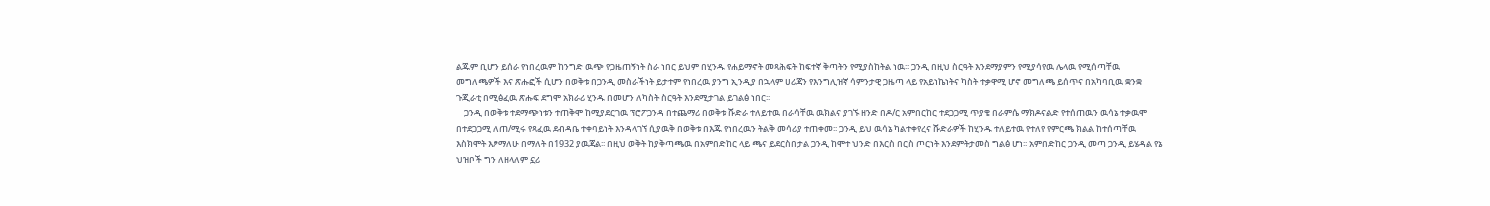ልጁም ቢሆን ይሰራ የነበረዉም ከንግድ ዉጭ የጋዜጠኝነት ስራ ነበር ይህም በሂንዱ የሐይማኖት መጻሕፍት ከፍተኛ ቅጣትን የሚያስከትል ነዉ፡፡ ጋንዲ በዚህ ስርዓት እንደማያምን የሚያሳየዉ ሌላዉ የሚሰጣቸዉ መግለጫዎች እና ጽሑፎች ሲሆን በወቅቱ በጋንዲ መስራችነት ይታተም የነበረዉ ያንግ ኢንዲያ በኋላም ሀሪጃን የእንግሊዝኛ ሳምንታዊ ጋዜጣ ላይ የአይነኬነትና ካስት ተቃዋሚ ሆኖ መግለጫ ይሰጥና በአካባቢዉ ቋንቋ ጉጂራቲ በሚፅፈዉ ጽሑፍ ደግሞ አክራሪ ሂንዱ በመሆን ለካስት ስርዓት እንደሚታገል ይገልፅ ነበር፡፡
    ጋንዲ በወቅቱ ተደማጭነቱን ተጠቅሞ ከሚያደርገዉ ፕሮፖጋንዳ በተጨማሪ በወቅቱ ሹድራ ተለይተዉ በራሳቸዉ ዉክልና ያገኙ ዘንድ በዶ/ር አምበርከር ተደጋጋሚ ጥያቄ በራምሴ ማክዶናልድ የተሰጠዉን ዉሳኔ ተቃዉሞ በተደጋጋሚ ለጠ/ሚሩ የጻፈዉ ደብዳቤ ተቀባይነት እንዳላገኘ ሲያዉቅ በወቅቱ በእጁ የነበረዉን ትልቅ መሳሪያ ተጠቀመ፡፡ ጋንዲ ይህ ዉሳኔ ካልተቀየረና ሹድራዎች ከሂንዱ ተለይተዉ የተለየ የምርጫ ክልል ከተሰጣቸዉ እስክሞት እፆማለሁ በማለት በ1932 ያዉጃል፡፡ በዚህ ወቅት ከያቅጣጫዉ በአምበድከር ላይ ጫና ይደርስበታል ጋንዲ ከሞተ ህንድ በእርስ በርስ ጦርነት እንደምትታመስ ግልፅ ሆነ፡፡ አምበድከር ጋንዲ መጣ ጋንዲ ይሄዳል የኔ ህዝቦች ግን ለዘላለም ኗሪ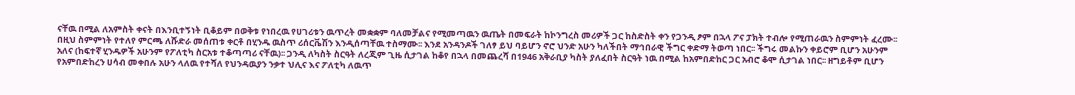ናቸዉ በሚል ለአምስት ቀናት በእንቢተኝነት ቢቆይም በወቅቱ የነበረዉ የሀገሪቱን ዉጥረት መቋቋም ባለመቻልና የሚመጣዉን ዉጤት በመፍራት ከኮንግረስ መሪዎች ጋር ከስድስት ቀን የጋንዲ ፆም በኋላ ፖና ፓክት ተብሎ የሚጠራዉን ስምምነት ፈረሙ፡፡ በዚህ ስምምነት የተለየ ምርጫ ለሹድራ መሰጠቱ ቀርቶ በሂንዱ ዉስጥ ሪሰርቬሽን እንዲሰጣቸዉ ተስማሙ፡፡ እንደ አንዳንዶች ገለፃ ይህ ባይሆን ኖሮ ህንድ አሁን ካለችበት ማኅበራዊ ችግር ቀድማ ትወጣ ነበር፡፡ ችግሩ መልኩን ቀይሮም ቢሆን አሁንም አለና (ከፍተኛ ሂንዱዎች አሁንም የፖለቲካ ስርአቱ ተቆጣጣሪ ናቸዉ)፡፡ ጋንዲ ለካስት ስርዓት ለረጂም ጊዜ ሲታገል ከቆየ በኋላ በመጨረሻ በ1946 አቅራቢያ ካስት ያለፈበት ስርዓት ነዉ በሚል ከአምበድከር ጋር አብሮ ቆሞ ሲታገል ነበር፡፡ ዘግይቶም ቢሆን የአምበድከረን ሀሳብ መቀበሉ አሁን ላለዉ የተሻለ የህንዳዉያን ንቃተ ህሊና እና ፖለቲካ ለዉጥ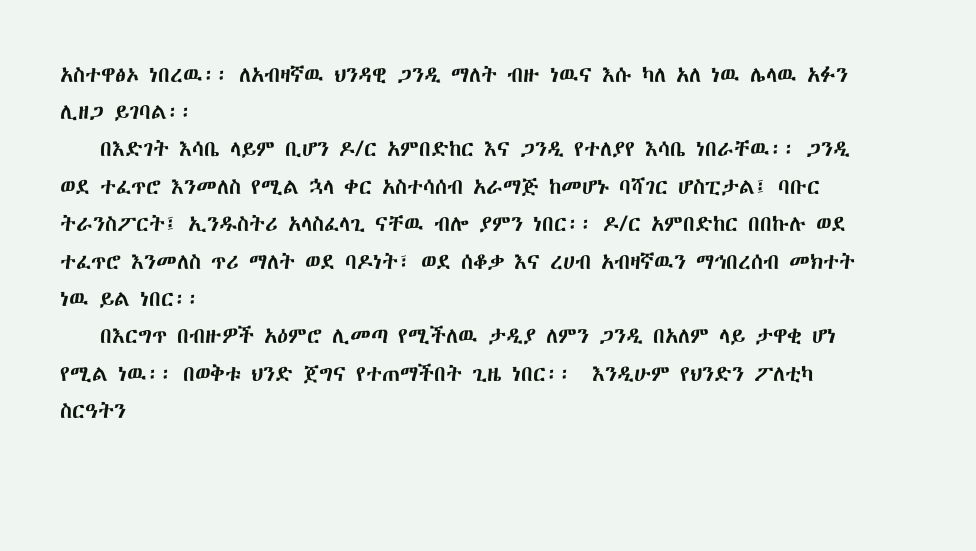አስተዋፅኦ ነበረዉ፡፡ ለአብዛኛዉ ህንዳዊ ጋንዲ ማለት ብዙ ነዉና እሱ ካለ አለ ነዉ ሌላዉ አፉን ሊዘጋ ይገባል፡፡
    በእድገት እሳቤ ላይም ቢሆን ዶ/ር አምበድከር እና ጋንዲ የተለያየ እሳቤ ነበራቸዉ፡፡ ጋንዲ ወደ ተፈጥሮ እንመለስ የሚል ኋላ ቀር አስተሳሰብ አራማጅ ከመሆኑ ባሻገር ሆስፒታል፤ ባቡር ትራንስፖርት፤ ኢንዱስትሪ አላስፈላጊ ናቸዉ ብሎ ያምን ነበር፡፡ ዶ/ር አምበድከር በበኩሉ ወደ ተፈጥሮ እንመለስ ጥሪ ማለት ወደ ባዶነት፣ ወደ ሰቆቃ እና ረሀብ አብዛኛዉን ማኅበረሰብ መክተት ነዉ ይል ነበር፡፡
    በእርግጥ በብዙዎች አዕምሮ ሊመጣ የሚችለዉ ታዲያ ለምን ጋንዲ በአለም ላይ ታዋቂ ሆነ የሚል ነዉ፡፡ በወቅቱ ህንድ ጀግና የተጠማችበት ጊዜ ነበር፡፡  እንዲሁም የህንድን ፖለቲካ ስርዓትን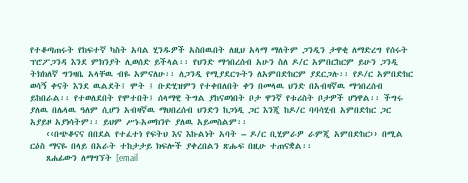የተቆጣጠሩት የከፍተኛ ካስት አባል ሂንዱዎች አስበዉበት ለዚህ አላማ ማለትም ጋንዲን ታዋቂ ለማድረግ የሰሩት ፕሮፖጋንዳ እንደ ምክንያት ሊወሰድ ይችላል፡፡ የህንድ ማኅበረሰብ አሁን ስለ ዶ/ር አምበርከርም ይሁን ጋንዲ ትክክለኛ ግንዛቤ አላቸዉ ብዬ አምናለሁ፡፡ ለጋንዲ የሚያደርጉትን ለአምበድከርም ያደርጋሉ፡፡ የዶ/ር አምበድከር ወሳኝ ቀናት እንደ ዉልደት፤ ሞት ፤ ቡድሂዝምን የተቀበለበት ቀን በመላዉ ህንድ በአብዛኛዉ ማኅበረሰብ ይከበራል፡፡ የተወለደበት የሞተበት፤ ሰላማዊ ትግል ያከናወነበት ቦታ ዋንኛ የቱሪስት ቦታዎች ሆነዋል፡፡ ችግሩ ያለዉ በሌላዉ ዓለም ሲሆን አብዛኛዉ ማህበረሰብ ህንድን ከጋነዲ ጋር እንጂ ከዶ/ር ባባሳሂብ አምበድከር ጋር አያይዞ አያነሳትም፡፡ ይህም ሥነ-አመክንዮ ያለዉ አይመስልም፡፡
    ‹‹በጭቆናና በበደል የተፈተነ የፍትህ እና እኩልነት አባት – ዶ/ር ቢሂምራዎ ራምጂ አምበድከር›› በሚል ርዕስ ማናዬ በላይ በአራት ተከታታይ ክፍሎች ያቀረበልን ጽሑፍ በዚሁ ተጠናቋል፡፡
    ጸሐፊውን ለማግኘት [email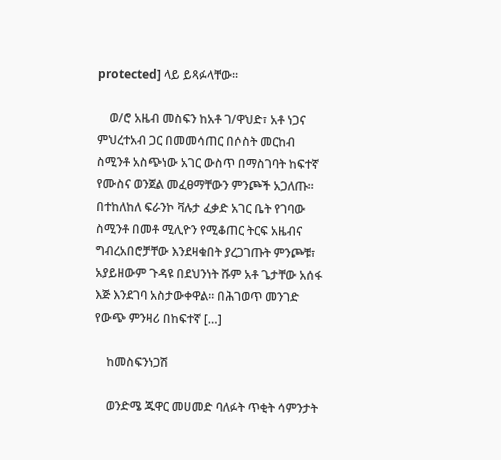protected] ላይ ይጻፉላቸው፡፡

    ወ/ሮ አዜብ መስፍን ከአቶ ገ/ዋህድ፣ አቶ ነጋና ምህረተአብ ጋር በመመሳጠር በሶስት መርከብ ስሚንቶ አስጭነው አገር ውስጥ በማስገባት ከፍተኛ የሙስና ወንጀል መፈፀማቸውን ምንጮች አጋለጡ። በተከለከለ ፍራንኮ ቫሉታ ፈቃድ አገር ቤት የገባው ስሚንቶ በመቶ ሚሊዮን የሚቆጠር ትርፍ አዜብና ግብረአበሮቻቸው እንደዛቁበት ያረጋገጡት ምንጮቹ፣ አያይዘውም ጉዳዩ በደህንነት ሹም አቶ ጌታቸው አሰፋ እጅ እንደገባ አስታውቀዋል። በሕገወጥ መንገድ የውጭ ምንዛሪ በከፍተኛ […]

    ከመስፍንነጋሽ

    ወንድሜ ጁዋር መሀመድ ባለፉት ጥቂት ሳምንታት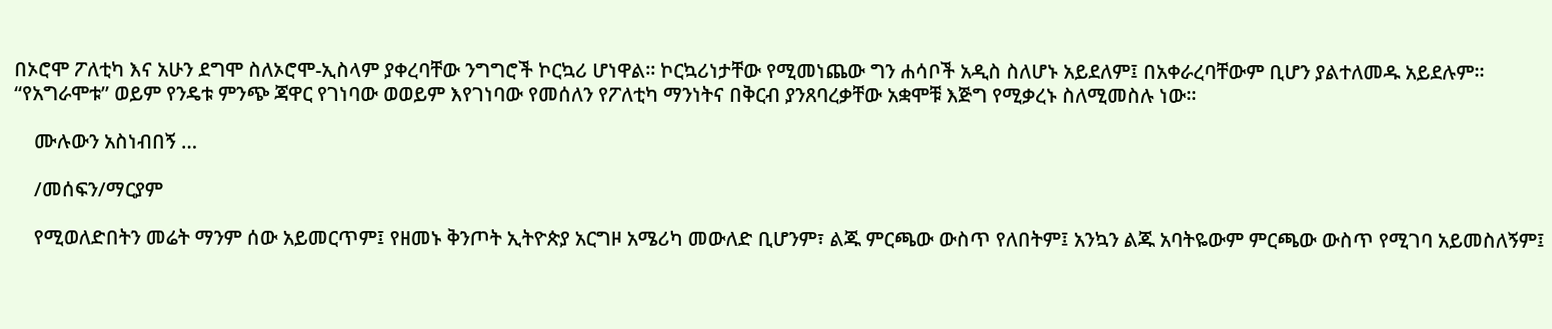በኦሮሞ ፖለቲካ እና አሁን ደግሞ ስለኦሮሞ-ኢስላም ያቀረባቸው ንግግሮች ኮርኳሪ ሆነዋል። ኮርኳሪነታቸው የሚመነጨው ግን ሐሳቦች አዲስ ስለሆኑ አይደለም፤ በአቀራረባቸውም ቢሆን ያልተለመዱ አይደሉም። “የአግራሞቱ” ወይም የንዴቱ ምንጭ ጃዋር የገነባው ወወይም እየገነባው የመሰለን የፖለቲካ ማንነትና በቅርብ ያንጸባረቃቸው አቋሞቹ እጅግ የሚቃረኑ ስለሚመስሉ ነው።

    ሙሉውን አስነብበኝ …

    /መሰፍን/ማርያም

    የሚወለድበትን መሬት ማንም ሰው አይመርጥም፤ የዘመኑ ቅንጦት ኢትዮጵያ አርግዞ አሜሪካ መውለድ ቢሆንም፣ ልጁ ምርጫው ውስጥ የለበትም፤ አንኳን ልጁ አባትዬውም ምርጫው ውስጥ የሚገባ አይመስለኝም፤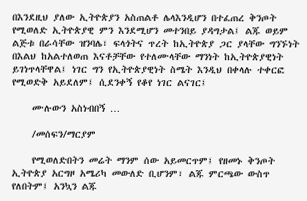በእንደዚህ ያለው ኢትዮጵያን አስጠልቶ ሌላእንዲሆን በተፈጠረ ቅንጦት የሚወለድ ኢትዮጵያዊ ምን እንደሚሆን መተንበይ ያዳግታል፤ ልጁ ወይም ልጅቱ በራሳቸው ዝንባሌ፣ ፍላጎትና ጥረት ከኢትዮጵያ ጋር ያላቸው ግንኙነት በእልህ ከአልተለወጠ እናቶቻቸው የተለሙላቸው ማንነት ከኢትዮጵያዊነት ይገነጥላቸዋል፤ ነገር ግን የኢትዮጵያዊነት ስሜት እንዲህ በቀላሉ ተቀርፎ የሚወድቅ አይደለም፤ ሲደንቀኝ የቆየ ነገር ልናገር፤

    ሙሉውን አስነብበኝ …

    /መሰፍን/ማርያም

    የሚወለድበትን መሬት ማንም ሰው አይመርጥም፤ የዘመኑ ቅንጦት ኢትዮጵያ አርግዞ አሜሪካ መውለድ ቢሆንም፣ ልጁ ምርጫው ውስጥ የለበትም፤ አንኳን ልጁ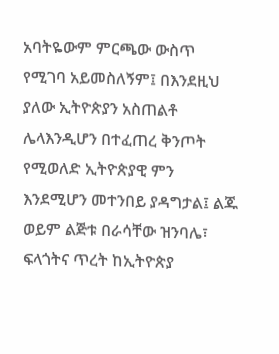አባትዬውም ምርጫው ውስጥ የሚገባ አይመስለኝም፤ በእንደዚህ ያለው ኢትዮጵያን አስጠልቶ ሌላእንዲሆን በተፈጠረ ቅንጦት የሚወለድ ኢትዮጵያዊ ምን እንደሚሆን መተንበይ ያዳግታል፤ ልጁ ወይም ልጅቱ በራሳቸው ዝንባሌ፣ ፍላጎትና ጥረት ከኢትዮጵያ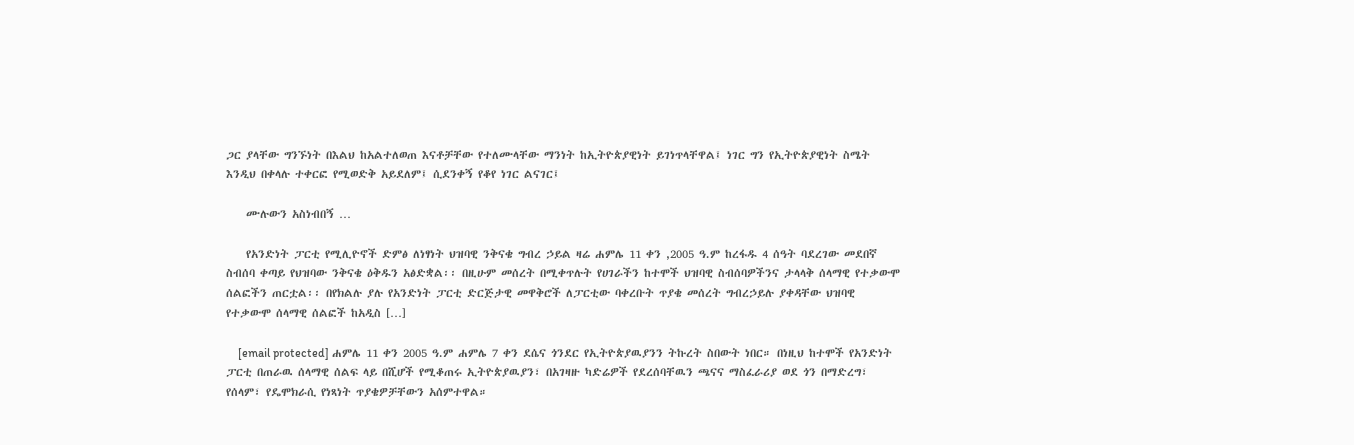ጋር ያላቸው ግንኙነት በእልህ ከአልተለወጠ እናቶቻቸው የተለሙላቸው ማንነት ከኢትዮጵያዊነት ይገነጥላቸዋል፤ ነገር ግን የኢትዮጵያዊነት ስሜት እንዲህ በቀላሉ ተቀርፎ የሚወድቅ አይደለም፤ ሲደንቀኝ የቆየ ነገር ልናገር፤

    ሙሉውን አስነብበኝ …

    የአንድነት ፓርቲ የሚሊዮኖች ድምፅ ለነፃነት ህዝባዊ ንቅናቄ ግብረ ኃይል ዛሬ ሐምሌ 11 ቀን ,2005 ዓ.ም ከረፋዱ 4 ሰዓት ባደረገው መደበኛ ስብሰባ ቀጣይ የህዝባው ንቅናቄ ዕቅዱን አፅድቋል፡፡ በዚሁም መሰረት በሚቀጥሉት የሀገራችን ከተሞች ህዝባዊ ስብሰባዎችንና ታላላቅ ሰላማዊ የተቃውሞ ሰልፎችን ጠርቷል፡፡ በየክልሉ ያሉ የአንድነት ፓርቲ ድርጅታዊ መዋቅሮች ለፓርቲው ባቀረቡት ጥያቄ መሰረት ግብረኃይሉ ያቀዳቸው ህዝባዊ የተቃውሞ ሰላማዊ ሰልፎች ከአዲስ […]

    [email protected] ሐምሌ 11 ቀን 2005 ዓ.ም ሐምሌ 7 ቀን ደሴና ጎንደር የኢትዮጵያዉያንን ትኩረት ስበውት ነበር። በነዚህ ከተሞች የአንድነት ፓርቲ በጠራዉ ሰላማዊ ሰልፍ ላይ በሺሆች የሚቆጠሩ ኢትዮጵያዉያን፣ በአገዛዙ ካድሬዎች የደረሰባቸዉን ጫናና ማስፈራሪያ ወደ ጎን በማድረግ፣ የሰላም፣ የዴሞክራሲ የነጻነት ጥያቄዎቻቸውን አሰምተዋል።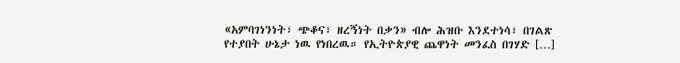«አምባገነንነት፣ ጭቆና፣ ዘረኝነት በቃን» ብሎ ሕዝቡ እንደተነሳ፣ በገልጽ የተያበት ሁኔታ ነዉ የነበረዉ። የኢትዮጵያዊ ጨዋነት መንፈስ በገሃድ […]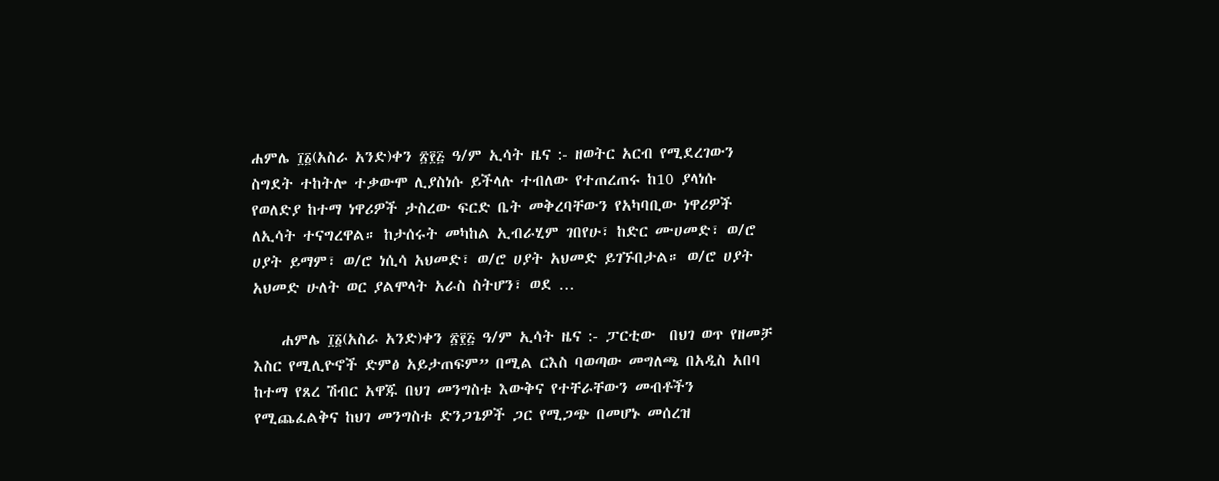ሐምሌ ፲፩(አስራ አንድ)ቀን ፳፻፭ ዓ/ም ኢሳት ዜና :- ዘወትር አርብ የሚደረገውን ስግደት ተከትሎ ተቃውሞ ሊያስነሱ ይችላሉ ተብለው የተጠረጠሩ ከ10 ያላነሱ የወለድያ ከተማ ነዋሪዎች ታስረው ፍርድ ቤት መቅረባቸውን የአካባቢው ነዋሪዎች ለኢሳት ተናግረዋል። ከታሰሩት መካከል ኢብራሂም ገበየሁ፣ ከድር ሙሀመድ፣ ወ/ሮ ሀያት ይማም፣ ወ/ሮ ነሲሳ አህመድ፣ ወ/ሮ ሀያት አህመድ ይገኙበታል። ወ/ሮ ሀያት አህመድ ሁለት ወር ያልሞላት አራስ ስትሆን፣ ወደ …

    ሐምሌ ፲፩(አስራ አንድ)ቀን ፳፻፭ ዓ/ም ኢሳት ዜና :- ፓርቲው  በህገ ወጥ የዘመቻ እስር የሚሊዮኖች ድምፅ አይታጠፍም” በሚል ርእስ ባወጣው መግለጫ በአዲስ አበባ ከተማ የጸረ ሽብር አዋጁ በህገ መንግስቱ እውቅና የተቸራቸውን መብቶችን የሚጨፈልቅና ከህገ መንግስቱ ድንጋጌዎች ጋር የሚጋጭ በመሆኑ መሰረዝ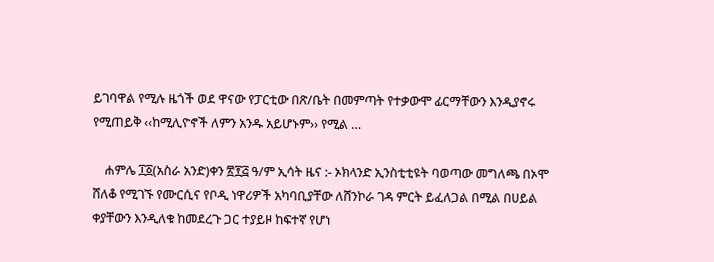ይገባዋል የሚሉ ዜጎች ወደ ዋናው የፓርቲው በጽ/ቤት በመምጣት የተቃውሞ ፊርማቸውን እንዲያኖሩ የሚጠይቅ ‹‹ከሚሊዮኖች ለምን አንዱ አይሆኑም›› የሚል …

    ሐምሌ ፲፩(አስራ አንድ)ቀን ፳፻፭ ዓ/ም ኢሳት ዜና :- ኦክላንድ ኢንስቲቲዩት ባወጣው መግለጫ በኦሞ ሸለቆ የሚገኙ የሙርሲና የቦዲ ነዋሪዎች አካባቢያቸው ለሸንኮራ ገዳ ምርት ይፈለጋል በሚል በሀይል ቀያቸውን እንዲለቁ ከመደረጉ ጋር ተያይዞ ከፍተኛ የሆነ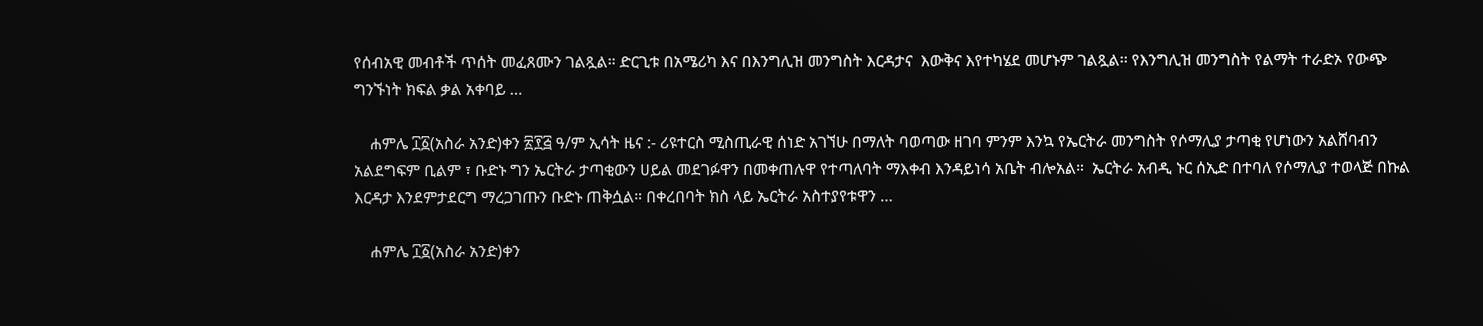የሰብአዊ መብቶች ጥሰት መፈጸሙን ገልጿል። ድርጊቱ በአሜሪካ እና በእንግሊዝ መንግስት እርዳታና  እውቅና እየተካሄደ መሆኑም ገልጿል፡፡ የእንግሊዝ መንግስት የልማት ተራድኦ የውጭ ግንኙነት ክፍል ቃል አቀባይ …

    ሐምሌ ፲፩(አስራ አንድ)ቀን ፳፻፭ ዓ/ም ኢሳት ዜና :- ሪዩተርስ ሚስጢራዊ ሰነድ አገኘሁ በማለት ባወጣው ዘገባ ምንም እንኳ የኤርትራ መንግስት የሶማሊያ ታጣቂ የሆነውን አልሸባብን አልደግፍም ቢልም ፣ ቡድኑ ግን ኤርትራ ታጣቂውን ሀይል መደገፉዋን በመቀጠሉዋ የተጣለባት ማእቀብ እንዳይነሳ አቤት ብሎአል።  ኤርትራ አብዲ ኑር ሰኢድ በተባለ የሶማሊያ ተወላጅ በኩል እርዳታ እንደምታደርግ ማረጋገጡን ቡድኑ ጠቅሷል። በቀረበባት ክስ ላይ ኤርትራ አስተያየቱዋን …

    ሐምሌ ፲፩(አስራ አንድ)ቀን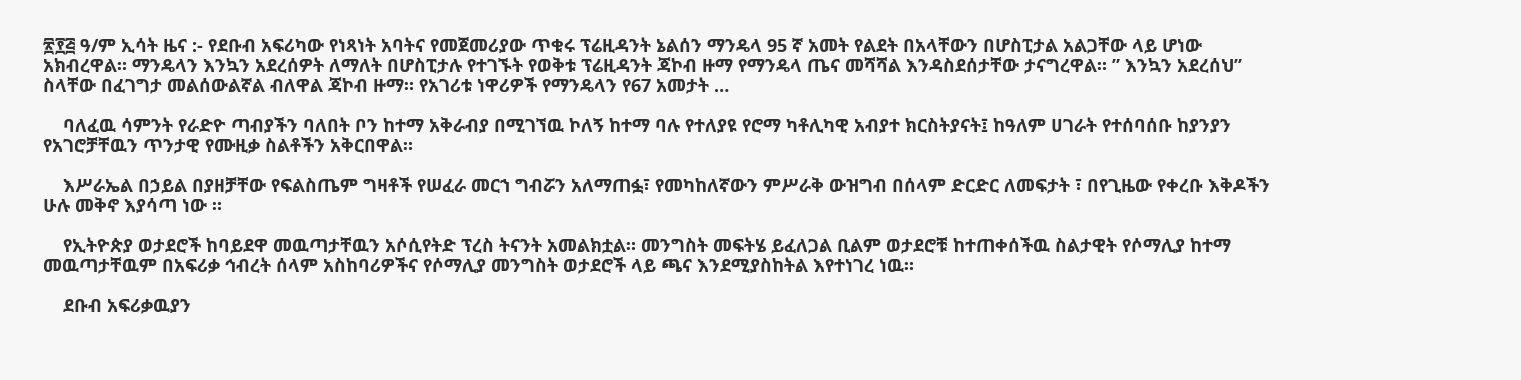፳፻፭ ዓ/ም ኢሳት ዜና :- የደቡብ አፍሪካው የነጻነት አባትና የመጀመሪያው ጥቁሩ ፕሬዚዳንት ኔልሰን ማንዴላ 95 ኛ አመት የልደት በአላቸውን በሆስፒታል አልጋቸው ላይ ሆነው አክብረዋል። ማንዴላን እንኳን አደረሰዎት ለማለት በሆስፒታሉ የተገኙት የወቅቱ ፕሬዚዳንት ጃኮብ ዙማ የማንዴላ ጤና መሻሻል እንዳስደሰታቸው ታናግረዋል። ” እንኳን አደረሰህ” ስላቸው በፈገግታ መልሰውልኛል ብለዋል ጃኮብ ዙማ። የአገሪቱ ነዋሪዎች የማንዴላን የ67 አመታት …

    ባለፈዉ ሳምንት የራድዮ ጣብያችን ባለበት ቦን ከተማ አቅራብያ በሚገኘዉ ኮለኝ ከተማ ባሉ የተለያዩ የሮማ ካቶሊካዊ አብያተ ክርስትያናት፤ ከዓለም ሀገራት የተሰባሰቡ ከያንያን የአገሮቻቸዉን ጥንታዊ የሙዚቃ ስልቶችን አቅርበዋል።

    እሥራኤል በኃይል በያዘቻቸው የፍልስጤም ግዛቶች የሠፈራ መርኀ ግብሯን አለማጠፏ፣ የመካከለኛውን ምሥራቅ ውዝግብ በሰላም ድርድር ለመፍታት ፣ በየጊዜው የቀረቡ እቅዶችን ሁሉ መቅኖ እያሳጣ ነው ።

    የኢትዮጵያ ወታደሮች ከባይደዋ መዉጣታቸዉን አሶሲየትድ ፕረስ ትናንት አመልክቷል። መንግስት መፍትሄ ይፈለጋል ቢልም ወታደሮቹ ከተጠቀሰችዉ ስልታዊት የሶማሊያ ከተማ መዉጣታቸዉም በአፍሪቃ ኅብረት ሰላም አስከባሪዎችና የሶማሊያ መንግስት ወታደሮች ላይ ጫና እንደሚያስከትል እየተነገረ ነዉ።

    ደቡብ አፍሪቃዉያን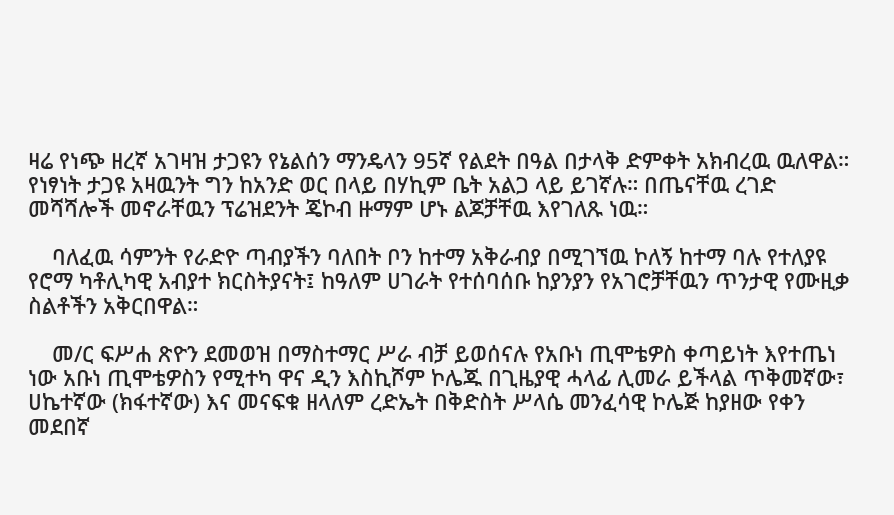ዛሬ የነጭ ዘረኛ አገዛዝ ታጋዩን የኔልሰን ማንዴላን 95ኛ የልደት በዓል በታላቅ ድምቀት አክብረዉ ዉለዋል። የነፃነት ታጋዩ አዛዉንት ግን ከአንድ ወር በላይ በሃኪም ቤት አልጋ ላይ ይገኛሉ። በጤናቸዉ ረገድ መሻሻሎች መኖራቸዉን ፕሬዝደንት ጄኮብ ዙማም ሆኑ ልጆቻቸዉ እየገለጹ ነዉ።

    ባለፈዉ ሳምንት የራድዮ ጣብያችን ባለበት ቦን ከተማ አቅራብያ በሚገኘዉ ኮለኝ ከተማ ባሉ የተለያዩ የሮማ ካቶሊካዊ አብያተ ክርስትያናት፤ ከዓለም ሀገራት የተሰባሰቡ ከያንያን የአገሮቻቸዉን ጥንታዊ የሙዚቃ ስልቶችን አቅርበዋል።

    መ/ር ፍሥሐ ጽዮን ደመወዝ በማስተማር ሥራ ብቻ ይወሰናሉ የአቡነ ጢሞቴዎስ ቀጣይነት እየተጤነ ነው አቡነ ጢሞቴዎስን የሚተካ ዋና ዲን እስኪሾም ኮሌጁ በጊዜያዊ ሓላፊ ሊመራ ይችላል ጥቅመኛው፣ ሀኬተኛው (ክፋተኛው) እና መናፍቁ ዘላለም ረድኤት በቅድስት ሥላሴ መንፈሳዊ ኮሌጅ ከያዘው የቀን መደበኛ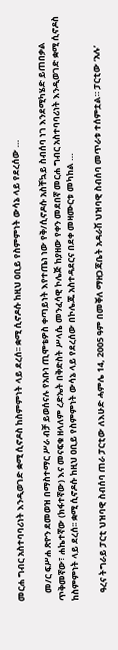መርሐ ግብር አስተባባሪነት እንዲወገድ ቋሚ ሲኖዶስ ከስምምነት ላይ ደረሰ፡፡ ቋሚ ሲኖዶሱ ከዚህ ዐቢይ የስምምነት ውሳኔ ላይ የደረሰው …

    መ/ር ፍሥሐ ጽዮን ደመወዝ በማስተማር ሥራ ብቻ ይወሰናሉ የአቡነ ጢሞቴዎስ ቀጣይነት እየተጤነ ነው የቅ/ሲኖዶሱ አስቸኳይ ስብሰባ ነገ እንደሚካሄድ ይጠበቃል ጥቅመኛው፣ ሐኬተኛው (ክፋተኛው) እና መናፍቁ ዘላለም ረድኤት በቅድስት ሥላሴ መንፈሳዊ ኮሌጅ ከያዘው የቀን መደበኛ መርሐ ግብር አስተባባሪነት እንዲወገድ ቋሚ ሲኖዶስ ከስምምነት ላይ ደረሰ፡፡ ቋሚ ሲኖዶሱ ከዚህ ዐቢይ የስምምነት ውሳኔ ላይ የደረሰው በኮሌጁ አስተዳደርና በደቀ መዛሙርቱ መካከል …

    ዓረና ትግራይ ፓርቲ ህዝባዊ ስብሰባ ጠራ ፓርቲው ለእሁድ ሓምሌ 14, 2005 ዓም በመቐለ ማዘጋጃቤት አዳራሽ ህዝባዊ ስብሰባ መጥራቱ ተሰምቷል። ፓርቲው ‘አሉ’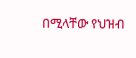በሚላቸው የህዝብ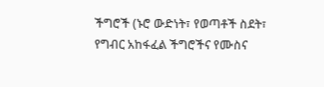ችግሮች (ኑሮ ውድነት፣ የወጣቶች ስደት፣ የግብር አከፋፈል ችግሮችና የሙስና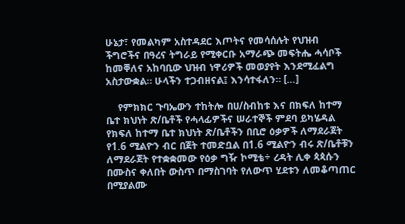ሁኔታ፣ የመልካም አስተዳደር እጦትና የመሳሰሉት የህዝብ ችግሮችና በዓረና ትግራይ የሚቀርቡ አማራጭ መፍትሔ ሓሳቦች ከመቐለና አከባቢው ህዝብ ነዋሪዎች መወያየት እንደሚፈልግ አስታውቋል። ሁላችን ተጋብዘናል፤ እንሳተፋለን። […]

    የምክክር ጉባኤውን ተከትሎ በሀ/ስብከቱ እና በክፍለ ከተማ ቤተ ክህነት ጽ/ቤቶች የሓላፊዎችና ሠራተኞች ምደባ ይካሄዳል የክፍለ ከተማ ቤተ ክህነት ጽ/ቤቶችን በቢሮ ዕቃዎች ለማደራጀት የ1.6 ሚልዮን ብር በጀት ተመድቧል በ1.6 ሚልዮን ብሩ ጽ/ቤቶቹን ለማደራጀት የተቋቋመው የዕቃ ግዥ ኮሚቴ÷ ረዳት ሊቀ ጳጳሱን በሙስና ቀለበት ውስጥ በማስገባት የለውጥ ሂደቱን ለመቆጣጠር በሚያልሙ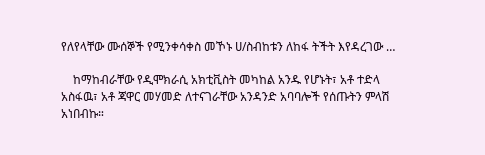የለየላቸው ሙሰኞች የሚንቀሳቀስ መኾኑ ሀ/ስብከቱን ለከፋ ትችት እየዳረገው …

    ከማከብራቸው የዲሞክራሲ አክቲቪስት መካከል አንዱ የሆኑት፣ አቶ ተድላ አስፋዉ፣ አቶ ጃዋር መሃመድ ለተናገራቸው አንዳንድ አባባሎች የሰጡትን ምላሽ አነበብኩ።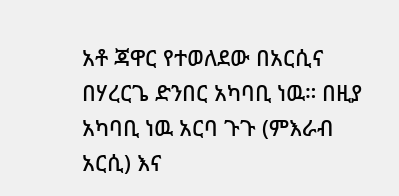አቶ ጃዋር የተወለደው በአርሲና በሃረርጌ ድንበር አካባቢ ነዉ። በዚያ አካባቢ ነዉ አርባ ጉጉ (ምእራብ አርሲ) እና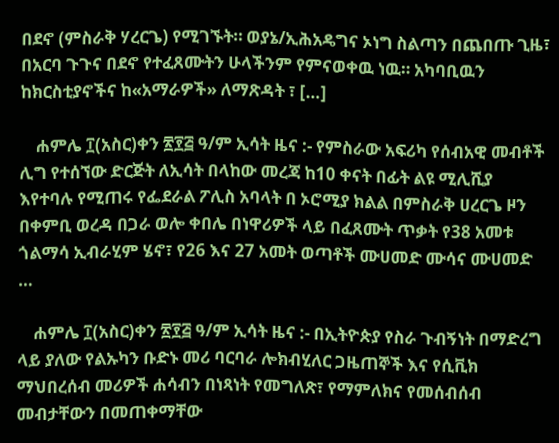በደኖ (ምስራቅ ሃረርጌ) የሚገኙት። ወያኔ/ኢሕአዴግና ኦነግ ስልጣን በጨበጡ ጊዜ፣ በአርባ ጉጉና በደኖ የተፈጸሙትን ሁላችንም የምናወቀዉ ነዉ። አካባቢዉን ከክርስቲያኖችና ከ«አማራዎች» ለማጽዳት ፣ […]

    ሐምሌ ፲(አስር)ቀን ፳፻፭ ዓ/ም ኢሳት ዜና :- የምስራው አፍሪካ የሰብአዊ መብቶች ሊግ የተሰኘው ድርጅት ለኢሳት በላከው መረጃ ከ10 ቀናት በፊት ልዩ ሚሊሺያ እየተባሉ የሚጠሩ የፌደራል ፖሊስ አባላት በ ኦሮሚያ ክልል በምስራቅ ሀረርጌ ዞን በቀምቢ ወረዳ በጋራ ወሎ ቀበሌ በነዋሪዎች ላይ በፈጸሙት ጥቃት የ38 አመቱ ጎልማሳ ኢብራሂም ሄኖ፣ የ26 እና 27 አመት ወጣቶች ሙሀመድ ሙሳና ሙሀመድ …

    ሐምሌ ፲(አስር)ቀን ፳፻፭ ዓ/ም ኢሳት ዜና :- በኢትዮጵያ የስራ ጉብኝነት በማድረግ ላይ ያለው የልኡካን ቡድኑ መሪ ባርባራ ሎክብሂለር ጋዜጠኞች እና የሲቪክ ማህበረሰብ መሪዎች ሐሳብን በነጻነት የመግለጽ፣ የማምለክና የመሰብሰብ መብታቸውን በመጠቀማቸው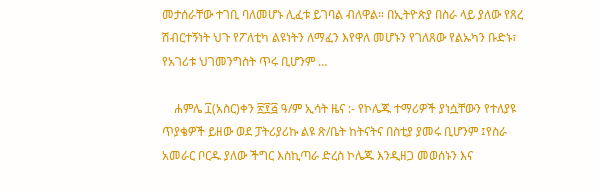መታሰራቸው ተገቢ ባለመሆኑ ሊፈቱ ይገባል ብለዋል። በኢትዮጵያ በስራ ላይ ያለው የጸረ ሽብርተኝነት ህጉ የፖለቲካ ልዩነትን ለማፈን እየዋለ መሆኑን የገለጸው የልኡካን ቡድኑ፣  የአገሪቱ ህገመንግስት ጥሩ ቢሆንም …

    ሐምሌ ፲(አስር)ቀን ፳፻፭ ዓ/ም ኢሳት ዜና :- የኮሌጁ ተማሪዎች ያነሷቸውን የተለያዩ ጥያቄዎች ይዘው ወደ ፓትሪያሪኩ ልዩ ጽ/ቤት ከትናትና በስቲያ ያመሩ ቢሆንም ፤የስራ አመራር ቦርዱ ያለው ችግር እስኪጣራ ድረስ ኮሌጁ እንዲዘጋ መወሰኑን እና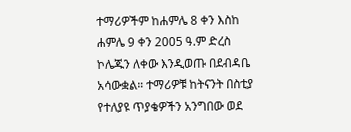ተማሪዎችም ከሐምሌ 8 ቀን እስከ ሐምሌ 9 ቀን 2005 ዓ.ም ድረስ ኮሌጁን ለቀው እንዲወጡ በደብዳቤ አሳውቋል። ተማሪዎቹ ከትናንት በስቲያ የተለያዩ ጥያቄዎችን አንግበው ወደ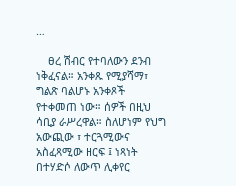…

    ፀረ ሽብር የተባለውን ደንብ ነቅፈናል። አንቀጹ የሚያሻማ፣ ግልጽ ባልሆኑ አንቀጾች የተቀመጠ ነው። ሰዎች በዚህ ሳቢያ ራሥረዋል። ስለሆነም የህግ አውጪው ፣ ተርጓሚውና አስፈጻሚው ዘርፍ ፤ ነጻነት በተሃድሶ ለውጥ ሊቀየር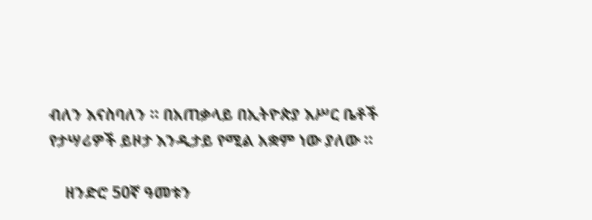ብለን እናስባለን ። በአጠቃላይ በኢትዮጵያ እሥር ቤቶች የታሣሪዎች ይዞታ እንዲታይ የሚል አቋም ነው ያለው ።

    ዘንድሮ 50ኛ ዓመቱን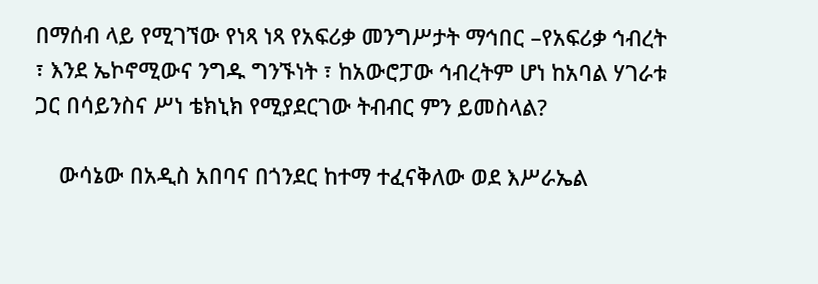በማሰብ ላይ የሚገኘው የነጻ ነጻ የአፍሪቃ መንግሥታት ማኅበር –የአፍሪቃ ኅብረት ፣ እንደ ኤኮኖሚውና ንግዱ ግንኙነት ፣ ከአውሮፓው ኅብረትም ሆነ ከአባል ሃገራቱ ጋር በሳይንስና ሥነ ቴክኒክ የሚያደርገው ትብብር ምን ይመስላል?

    ውሳኔው በአዲስ አበባና በጎንደር ከተማ ተፈናቅለው ወደ እሥራኤል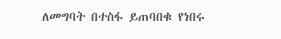ለመግባት በተስፋ ይጠባበቁ የነበሩ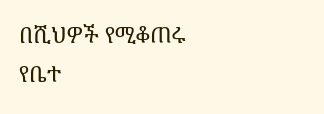በሺህዎች የሚቆጠሩ የቤተ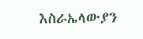እስራኤላውያን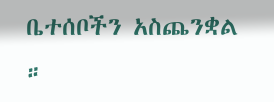ቤተሰቦችን አስጨንቋል ።